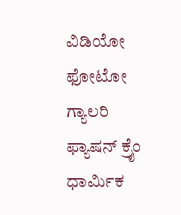ವಿಡಿಯೋ ಫೋಟೋ ಗ್ಯಾಲರಿ ಫ್ಯಾಷನ್ ಕ್ರೈಂ ಧಾರ್ಮಿಕ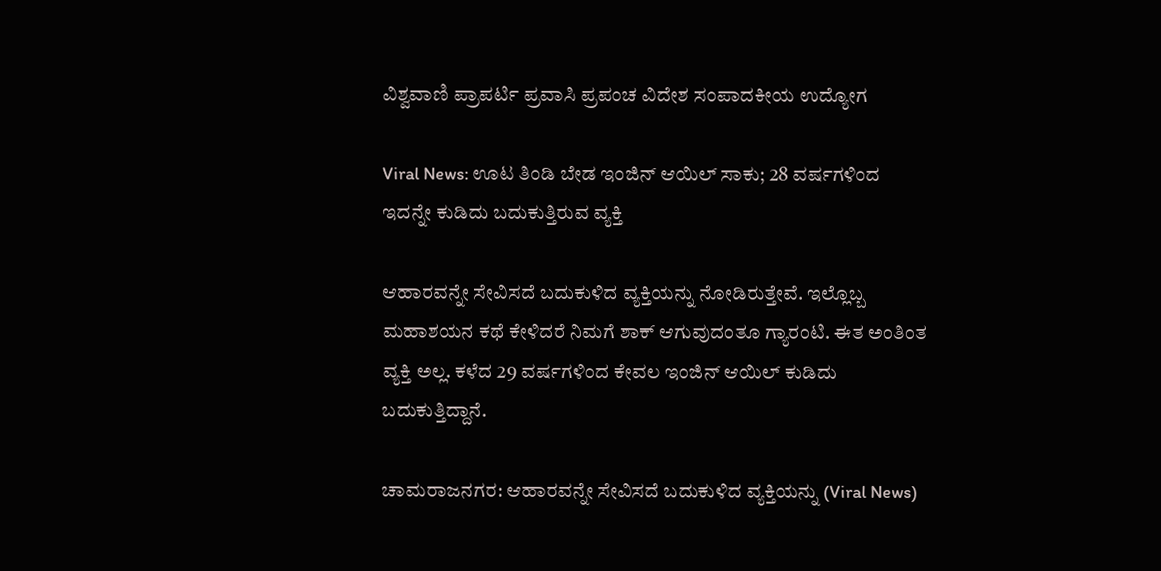ವಿಶ್ವವಾಣಿ ಪ್ರಾಪರ್ಟಿ ಪ್ರವಾಸಿ ಪ್ರಪಂಚ ವಿದೇಶ ಸಂಪಾದಕೀಯ ಉದ್ಯೋಗ

Viral News: ಊಟ ತಿಂಡಿ ಬೇಡ ಇಂಜಿನ್‌ ಆಯಿಲ್‌ ಸಾಕು; 28 ವರ್ಷಗಳಿಂದ ಇದನ್ನೇ ಕುಡಿದು ಬದುಕುತ್ತಿರುವ ವ್ಯಕ್ತಿ

ಆಹಾರವನ್ನೇ ಸೇವಿಸದೆ ಬದುಕುಳಿದ ವ್ಯಕ್ತಿಯನ್ನು ನೋಡಿರುತ್ತೇವೆ. ಇಲ್ಲೊಬ್ಬ ಮಹಾಶಯನ ಕಥೆ ಕೇಳಿದರೆ ನಿಮಗೆ ಶಾಕ್‌ ಆಗುವುದಂತೂ ಗ್ಯಾರಂಟಿ. ಈತ ಅಂತಿಂತ ವ್ಯಕ್ತಿ ಅಲ್ಲ. ಕಳೆದ 29 ವರ್ಷಗಳಿಂದ ಕೇವಲ ಇಂಜಿನ್ ಆಯಿಲ್ ಕುಡಿದು ಬದುಕುತ್ತಿದ್ದಾನೆ.

ಚಾಮರಾಜನಗರ: ಆಹಾರವನ್ನೇ ಸೇವಿಸದೆ ಬದುಕುಳಿದ ವ್ಯಕ್ತಿಯನ್ನು (Viral News)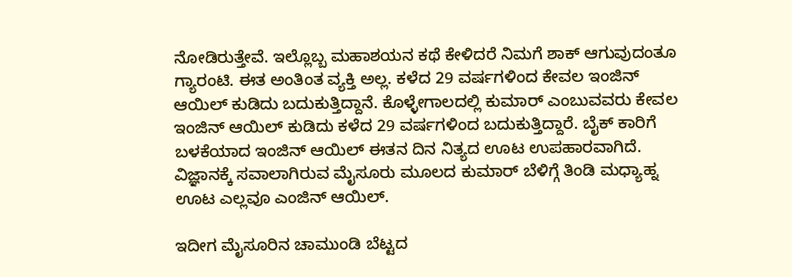ನೋಡಿರುತ್ತೇವೆ. ಇಲ್ಲೊಬ್ಬ ಮಹಾಶಯನ ಕಥೆ ಕೇಳಿದರೆ ನಿಮಗೆ ಶಾಕ್‌ ಆಗುವುದಂತೂ ಗ್ಯಾರಂಟಿ. ಈತ ಅಂತಿಂತ ವ್ಯಕ್ತಿ ಅಲ್ಲ. ಕಳೆದ 29 ವರ್ಷಗಳಿಂದ ಕೇವಲ ಇಂಜಿನ್ ಆಯಿಲ್ ಕುಡಿದು ಬದುಕುತ್ತಿದ್ದಾನೆ. ಕೊಳ್ಳೇಗಾಲದಲ್ಲಿ ಕುಮಾರ್ ಎಂಬುವವರು ಕೇವಲ ಇಂಜಿನ್ ಆಯಿಲ್ ಕುಡಿದು ಕಳೆದ 29 ವರ್ಷಗಳಿಂದ ಬದುಕುತ್ತಿದ್ದಾರೆ. ಬೈಕ್ ಕಾರಿಗೆ ಬಳಕೆಯಾದ ಇಂಜಿನ್ ಆಯಿಲ್ ಈತನ ದಿನ ನಿತ್ಯದ ಊಟ ಉಪಹಾರವಾಗಿದೆ. ವಿಜ್ಞಾನಕ್ಕೆ ಸವಾಲಾಗಿರುವ ಮೈಸೂರು ಮೂಲದ ಕುಮಾರ್ ಬೆಳಿಗ್ಗೆ ತಿಂಡಿ ಮಧ್ಯಾಹ್ನ ಊಟ ಎಲ್ಲವೂ ಎಂಜಿನ್ ಆಯಿಲ್.

ಇದೀಗ ಮೈಸೂರಿನ ಚಾಮುಂಡಿ ಬೆಟ್ಟದ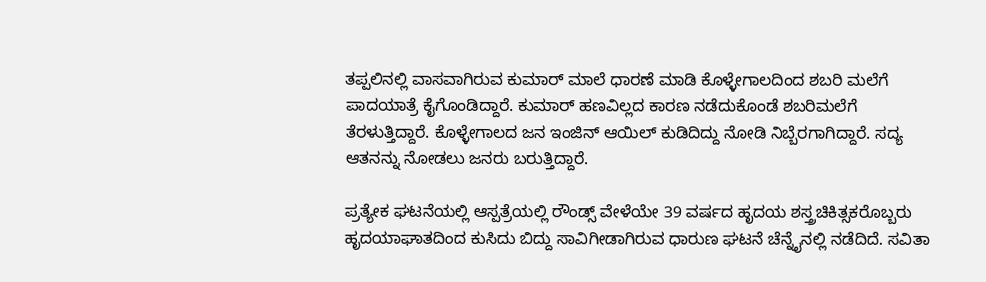ತಪ್ಪಲಿನಲ್ಲಿ ವಾಸವಾಗಿರುವ ಕುಮಾರ್ ಮಾಲೆ ಧಾರಣೆ ಮಾಡಿ ಕೊಳ್ಳೇಗಾಲದಿಂದ ಶಬರಿ ಮಲೆಗೆ ಪಾದಯಾತ್ರೆ ಕೈಗೊಂಡಿದ್ದಾರೆ. ಕುಮಾರ್ ಹಣವಿಲ್ಲದ ಕಾರಣ ನಡೆದುಕೊಂಡೆ ಶಬರಿಮಲೆಗೆ ತೆರಳುತ್ತಿದ್ದಾರೆ. ಕೊಳ್ಳೇಗಾಲದ ಜನ ಇಂಜಿನ್ ಆಯಿಲ್ ಕುಡಿದಿದ್ದು ನೋಡಿ ನಿಬ್ಬೆರಗಾಗಿದ್ದಾರೆ. ಸದ್ಯ ಆತನನ್ನು ನೋಡಲು ಜನರು ಬರುತ್ತಿದ್ದಾರೆ.

ಪ್ರತ್ಯೇಕ ಘಟನೆಯಲ್ಲಿ ಆಸ್ಪತ್ರೆಯಲ್ಲಿ ರೌಂಡ್ಸ್ ವೇಳೆಯೇ 39 ವರ್ಷದ ಹೃದಯ ಶಸ್ತ್ರಚಿಕಿತ್ಸಕರೊಬ್ಬರು ಹೃದಯಾಘಾತದಿಂದ ಕುಸಿದು ಬಿದ್ದು ಸಾವಿಗೀಡಾಗಿರುವ ಧಾರುಣ ಘಟನೆ ಚೆನ್ನೈನಲ್ಲಿ ನಡೆದಿದೆ. ಸವಿತಾ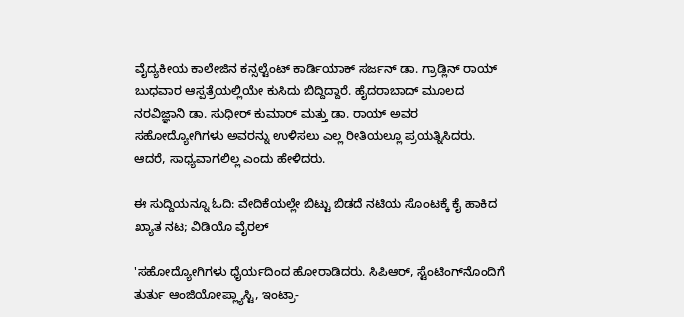ವೈದ್ಯಕೀಯ ಕಾಲೇಜಿನ ಕನ್ಸಲ್ಟೆಂಟ್ ಕಾರ್ಡಿಯಾಕ್ ಸರ್ಜನ್ ಡಾ. ಗ್ರಾಡ್ಲಿನ್ ರಾಯ್ ಬುಧವಾರ ಆಸ್ಪತ್ರೆಯಲ್ಲಿಯೇ ಕುಸಿದು ಬಿದ್ದಿದ್ದಾರೆ. ಹೈದರಾಬಾದ್ ಮೂಲದ ನರವಿಜ್ಞಾನಿ ಡಾ. ಸುಧೀರ್ ಕುಮಾರ್ ಮತ್ತು ಡಾ. ರಾಯ್ ಅವರ ಸಹೋದ್ಯೋಗಿಗಳು ಅವರನ್ನು ಉಳಿಸಲು ಎಲ್ಲ ರೀತಿಯಲ್ಲೂ ಪ್ರಯತ್ನಿಸಿದರು. ಆದರೆ, ಸಾಧ್ಯವಾಗಲಿಲ್ಲ ಎಂದು ಹೇಳಿದರು.

ಈ ಸುದ್ದಿಯನ್ನೂ ಓದಿ: ವೇದಿಕೆಯಲ್ಲೇ ಬಿಟ್ಟು ಬಿಡದೆ ನಟಿಯ ಸೊಂಟಕ್ಕೆ ಕೈ ಹಾಕಿದ ಖ್ಯಾತ ನಟ; ವಿಡಿಯೊ ವೈರಲ್‌

'ಸಹೋದ್ಯೋಗಿಗಳು ಧೈರ್ಯದಿಂದ ಹೋರಾಡಿದರು. ಸಿಪಿಆರ್, ಸ್ಟೆಂಟಿಂಗ್‌ನೊಂದಿಗೆ ತುರ್ತು ಆಂಜಿಯೋಪ್ಲ್ಯಾಸ್ಟಿ, ಇಂಟ್ರಾ-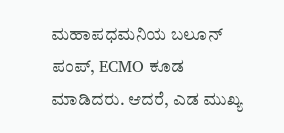ಮಹಾಪಧಮನಿಯ ಬಲೂನ್ ಪಂಪ್, ECMO ಕೂಡ ಮಾಡಿದರು. ಆದರೆ, ಎಡ ಮುಖ್ಯ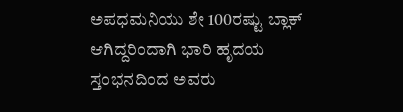ಅಪಧಮನಿಯು ಶೇ 100ರಷ್ಟು ಬ್ಲಾಕ್ ಆಗಿದ್ದರಿಂದಾಗಿ ಭಾರಿ ಹೃದಯ ಸ್ತಂಭನದಿಂದ ಅವರು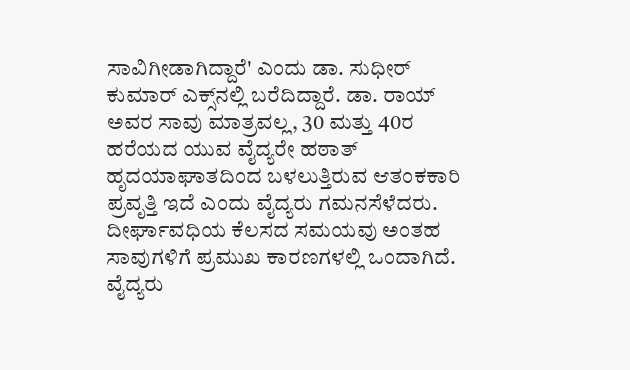ಸಾವಿಗೀಡಾಗಿದ್ದಾರೆ' ಎಂದು ಡಾ. ಸುಧೀರ್ ಕುಮಾರ್ ಎಕ್ಸ್‌ನಲ್ಲಿ ಬರೆದಿದ್ದಾರೆ. ಡಾ. ರಾಯ್ ಅವರ ಸಾವು ಮಾತ್ರವಲ್ಲ, 30 ಮತ್ತು 40ರ ಹರೆಯದ ಯುವ ವೈದ್ಯರೇ ಹಠಾತ್ ಹೃದಯಾಘಾತದಿಂದ ಬಳಲುತ್ತಿರುವ ಆತಂಕಕಾರಿ ಪ್ರವೃತ್ತಿ ಇದೆ ಎಂದು ವೈದ್ಯರು ಗಮನಸೆಳೆದರು. ದೀರ್ಘಾವಧಿಯ ಕೆಲಸದ ಸಮಯವು ಅಂತಹ ಸಾವುಗಳಿಗೆ ಪ್ರಮುಖ ಕಾರಣಗಳಲ್ಲಿ ಒಂದಾಗಿದೆ. ವೈದ್ಯರು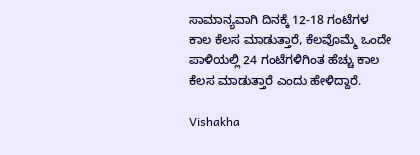ಸಾಮಾನ್ಯವಾಗಿ ದಿನಕ್ಕೆ 12-18 ಗಂಟೆಗಳ ಕಾಲ ಕೆಲಸ ಮಾಡುತ್ತಾರೆ, ಕೆಲವೊಮ್ಮೆ ಒಂದೇ ಪಾಳಿಯಲ್ಲಿ 24 ಗಂಟೆಗಳಿಗಿಂತ ಹೆಚ್ಚು ಕಾಲ ಕೆಲಸ ಮಾಡುತ್ತಾರೆ ಎಂದು ಹೇಳಿದ್ದಾರೆ.

Vishakha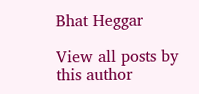Bhat Heggar

View all posts by this author